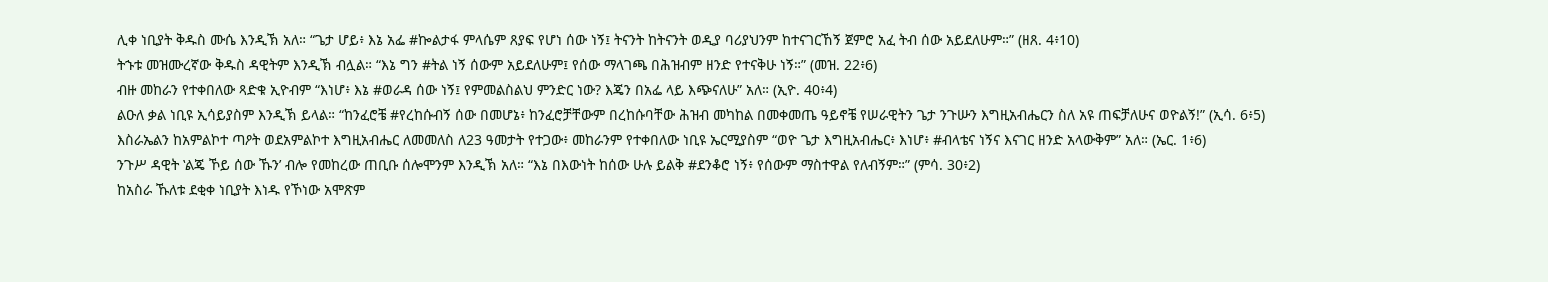ሊቀ ነቢያት ቅዱስ ሙሴ እንዲኽ አለ። “ጌታ ሆይ፥ እኔ አፌ #ኰልታፋ ምላሴም ጸያፍ የሆነ ሰው ነኝ፤ ትናንት ከትናንት ወዲያ ባሪያህንም ከተናገርኸኝ ጀምሮ አፈ ትብ ሰው አይደለሁም።” (ዘጸ. 4፥10)
ትኁቱ መዝሙረኛው ቅዱስ ዳዊትም እንዲኽ ብሏል። “እኔ ግን #ትል ነኝ ሰውም አይደለሁም፤ የሰው ማላገጫ በሕዝብም ዘንድ የተናቅሁ ነኝ።” (መዝ. 22፥6)
ብዙ መከራን የተቀበለው ጻድቁ ኢዮብም “እነሆ፥ እኔ #ወራዳ ሰው ነኝ፤ የምመልስልህ ምንድር ነው? እጄን በአፌ ላይ እጭናለሁ” አለ። (ኢዮ. 40፥4)
ልዑለ ቃል ነቢዩ ኢሳይያስም እንዲኽ ይላል። “ከንፈሮቼ #የረከሱብኝ ሰው በመሆኔ፥ ከንፈሮቻቸውም በረከሱባቸው ሕዝብ መካከል በመቀመጤ ዓይኖቼ የሠራዊትን ጌታ ንጉሡን እግዚአብሔርን ስለ አዩ ጠፍቻለሁና ወዮልኝ!” (ኢሳ. 6፥5)
እስራኤልን ከአምልኮተ ጣዖት ወደአምልኮተ እግዚአብሔር ለመመለስ ለ23 ዓመታት የተጋው፥ መከራንም የተቀበለው ነቢዩ ኤርሚያስም “ወዮ ጌታ እግዚአብሔር፥ እነሆ፥ #ብላቴና ነኝና እናገር ዘንድ አላውቅም” አለ። (ኤር. 1፥6)
ንጉሥ ዳዊት ‛ልጄ ኾይ ሰው ኹን’ ብሎ የመከረው ጠቢቡ ሰሎሞንም እንዲኽ አለ። “እኔ በእውነት ከሰው ሁሉ ይልቅ #ደንቆሮ ነኝ፥ የሰውም ማስተዋል የለብኝም።” (ምሳ. 30፥2)
ከአስራ ኹለቱ ደቂቀ ነቢያት እነዱ የኾነው አሞጽም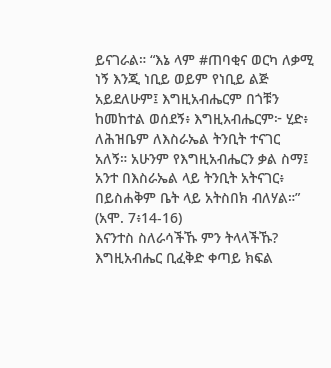ይናገራል። “እኔ ላም #ጠባቂና ወርካ ለቃሚ ነኝ እንጂ ነቢይ ወይም የነቢይ ልጅ አይደለሁም፤ እግዚአብሔርም በጎቹን ከመከተል ወሰደኝ፥ እግዚአብሔርም፦ ሂድ፥ ለሕዝቤም ለእስራኤል ትንቢት ተናገር አለኝ። አሁንም የእግዚአብሔርን ቃል ስማ፤ አንተ በእስራኤል ላይ ትንቢት አትናገር፥ በይስሐቅም ቤት ላይ አትስበክ ብለሃል።” (አሞ. 7፥14-16)
እናንተስ ስለራሳችኹ ምን ትላላችኹ?
እግዚአብሔር ቢፈቅድ ቀጣይ ክፍል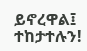ይኖረዋል፤ ተከታተሉን!